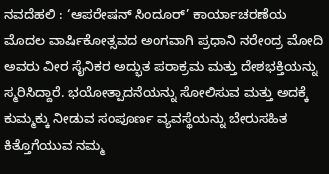ನವದೆಹಲಿ : ‘ಆಪರೇಷನ್ ಸಿಂದೂರ್’ ಕಾರ್ಯಾಚರಣೆಯ ಮೊದಲ ವಾರ್ಷಿಕೋತ್ಸವದ ಅಂಗವಾಗಿ ಪ್ರಧಾನಿ ನರೇಂದ್ರ ಮೋದಿ ಅವರು ವೀರ ಸೈನಿಕರ ಅದ್ಭುತ ಪರಾಕ್ರಮ ಮತ್ತು ದೇಶಭಕ್ತಿಯನ್ನು ಸ್ಮರಿಸಿದ್ದಾರೆ. ಭಯೋತ್ಪಾದನೆಯನ್ನು ಸೋಲಿಸುವ ಮತ್ತು ಅದಕ್ಕೆ ಕುಮ್ಮಕ್ಕು ನೀಡುವ ಸಂಪೂರ್ಣ ವ್ಯವಸ್ಥೆಯನ್ನು ಬೇರುಸಹಿತ ಕಿತ್ತೊಗೆಯುವ ನಮ್ಮ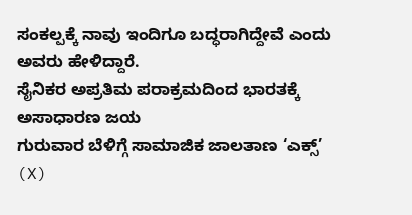ಸಂಕಲ್ಪಕ್ಕೆ ನಾವು ಇಂದಿಗೂ ಬದ್ಧರಾಗಿದ್ದೇವೆ ಎಂದು ಅವರು ಹೇಳಿದ್ದಾರೆ.
ಸೈನಿಕರ ಅಪ್ರತಿಮ ಪರಾಕ್ರಮದಿಂದ ಭಾರತಕ್ಕೆ ಅಸಾಧಾರಣ ಜಯ
ಗುರುವಾರ ಬೆಳಿಗ್ಗೆ ಸಾಮಾಜಿಕ ಜಾಲತಾಣ ‘ಎಕ್ಸ್’ (X)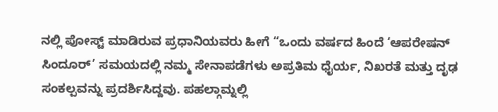ನಲ್ಲಿ ಪೋಸ್ಟ್ ಮಾಡಿರುವ ಪ್ರಧಾನಿಯವರು ಹೀಗೆ “ಒಂದು ವರ್ಷದ ಹಿಂದೆ ‘ಆಪರೇಷನ್ ಸಿಂದೂರ್’ ಸಮಯದಲ್ಲಿ ನಮ್ಮ ಸೇನಾಪಡೆಗಳು ಅಪ್ರತಿಮ ಧೈರ್ಯ, ನಿಖರತೆ ಮತ್ತು ದೃಢ ಸಂಕಲ್ಪವನ್ನು ಪ್ರದರ್ಶಿಸಿದ್ದವು. ಪಹಲ್ಗಾಮ್ನಲ್ಲಿ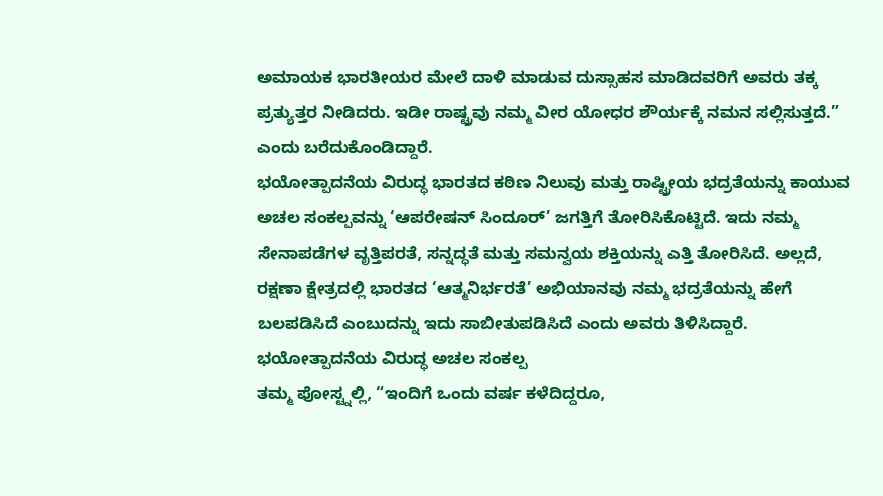ಅಮಾಯಕ ಭಾರತೀಯರ ಮೇಲೆ ದಾಳಿ ಮಾಡುವ ದುಸ್ಸಾಹಸ ಮಾಡಿದವರಿಗೆ ಅವರು ತಕ್ಕ ಪ್ರತ್ಯುತ್ತರ ನೀಡಿದರು. ಇಡೀ ರಾಷ್ಟ್ರವು ನಮ್ಮ ವೀರ ಯೋಧರ ಶೌರ್ಯಕ್ಕೆ ನಮನ ಸಲ್ಲಿಸುತ್ತದೆ.” ಎಂದು ಬರೆದುಕೊಂಡಿದ್ದಾರೆ.
ಭಯೋತ್ಪಾದನೆಯ ವಿರುದ್ಧ ಭಾರತದ ಕಠಿಣ ನಿಲುವು ಮತ್ತು ರಾಷ್ಟ್ರೀಯ ಭದ್ರತೆಯನ್ನು ಕಾಯುವ ಅಚಲ ಸಂಕಲ್ಪವನ್ನು ‘ಆಪರೇಷನ್ ಸಿಂದೂರ್’ ಜಗತ್ತಿಗೆ ತೋರಿಸಿಕೊಟ್ಟಿದೆ. ಇದು ನಮ್ಮ ಸೇನಾಪಡೆಗಳ ವೃತ್ತಿಪರತೆ, ಸನ್ನದ್ಧತೆ ಮತ್ತು ಸಮನ್ವಯ ಶಕ್ತಿಯನ್ನು ಎತ್ತಿ ತೋರಿಸಿದೆ. ಅಲ್ಲದೆ, ರಕ್ಷಣಾ ಕ್ಷೇತ್ರದಲ್ಲಿ ಭಾರತದ ‘ಆತ್ಮನಿರ್ಭರತೆ’ ಅಭಿಯಾನವು ನಮ್ಮ ಭದ್ರತೆಯನ್ನು ಹೇಗೆ ಬಲಪಡಿಸಿದೆ ಎಂಬುದನ್ನು ಇದು ಸಾಬೀತುಪಡಿಸಿದೆ ಎಂದು ಅವರು ತಿಳಿಸಿದ್ದಾರೆ.
ಭಯೋತ್ಪಾದನೆಯ ವಿರುದ್ಧ ಅಚಲ ಸಂಕಲ್ಪ
ತಮ್ಮ ಪೋಸ್ಟ್ನಲ್ಲಿ, “ಇಂದಿಗೆ ಒಂದು ವರ್ಷ ಕಳೆದಿದ್ದರೂ,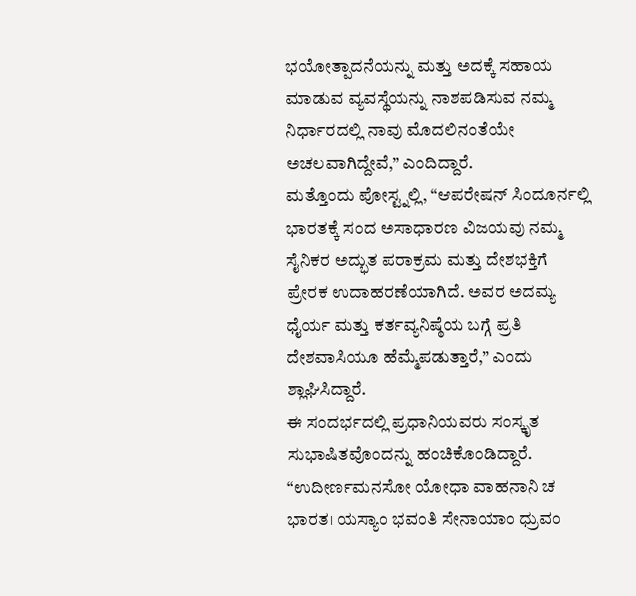ಭಯೋತ್ಪಾದನೆಯನ್ನು ಮತ್ತು ಅದಕ್ಕೆ ಸಹಾಯ ಮಾಡುವ ವ್ಯವಸ್ಥೆಯನ್ನು ನಾಶಪಡಿಸುವ ನಮ್ಮ ನಿರ್ಧಾರದಲ್ಲಿ ನಾವು ಮೊದಲಿನಂತೆಯೇ ಅಚಲವಾಗಿದ್ದೇವೆ,” ಎಂದಿದ್ದಾರೆ.
ಮತ್ತೊಂದು ಪೋಸ್ಟ್ನಲ್ಲಿ, “ಆಪರೇಷನ್ ಸಿಂದೂರ್ನಲ್ಲಿ ಭಾರತಕ್ಕೆ ಸಂದ ಅಸಾಧಾರಣ ವಿಜಯವು ನಮ್ಮ ಸೈನಿಕರ ಅದ್ಭುತ ಪರಾಕ್ರಮ ಮತ್ತು ದೇಶಭಕ್ತಿಗೆ ಪ್ರೇರಕ ಉದಾಹರಣೆಯಾಗಿದೆ. ಅವರ ಅದಮ್ಯ ಧೈರ್ಯ ಮತ್ತು ಕರ್ತವ್ಯನಿಷ್ಠೆಯ ಬಗ್ಗೆ ಪ್ರತಿ ದೇಶವಾಸಿಯೂ ಹೆಮ್ಮೆಪಡುತ್ತಾರೆ,” ಎಂದು ಶ್ಲಾಘಿಸಿದ್ದಾರೆ.
ಈ ಸಂದರ್ಭದಲ್ಲಿ ಪ್ರಧಾನಿಯವರು ಸಂಸ್ಕೃತ ಸುಭಾಷಿತವೊಂದನ್ನು ಹಂಚಿಕೊಂಡಿದ್ದಾರೆ. “ಉದೀರ್ಣಮನಸೋ ಯೋಧಾ ವಾಹನಾನಿ ಚ ಭಾರತ। ಯಸ್ಯಾಂ ಭವಂತಿ ಸೇನಾಯಾಂ ಧ್ರುವಂ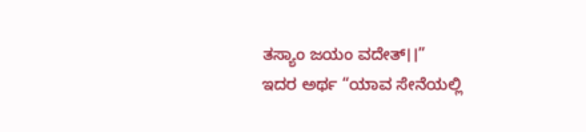ತಸ್ಯಾಂ ಜಯಂ ವದೇತ್।।”
ಇದರ ಅರ್ಥ “ಯಾವ ಸೇನೆಯಲ್ಲಿ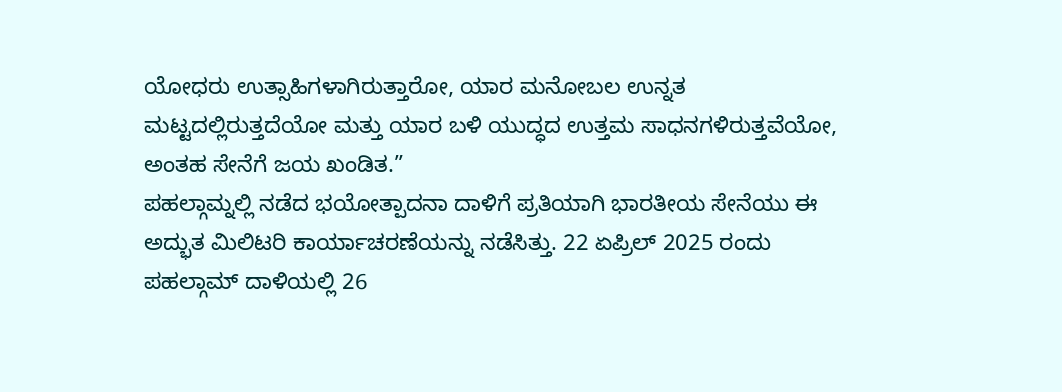ಯೋಧರು ಉತ್ಸಾಹಿಗಳಾಗಿರುತ್ತಾರೋ, ಯಾರ ಮನೋಬಲ ಉನ್ನತ ಮಟ್ಟದಲ್ಲಿರುತ್ತದೆಯೋ ಮತ್ತು ಯಾರ ಬಳಿ ಯುದ್ಧದ ಉತ್ತಮ ಸಾಧನಗಳಿರುತ್ತವೆಯೋ, ಅಂತಹ ಸೇನೆಗೆ ಜಯ ಖಂಡಿತ.”
ಪಹಲ್ಗಾಮ್ನಲ್ಲಿ ನಡೆದ ಭಯೋತ್ಪಾದನಾ ದಾಳಿಗೆ ಪ್ರತಿಯಾಗಿ ಭಾರತೀಯ ಸೇನೆಯು ಈ ಅದ್ಭುತ ಮಿಲಿಟರಿ ಕಾರ್ಯಾಚರಣೆಯನ್ನು ನಡೆಸಿತ್ತು. 22 ಏಪ್ರಿಲ್ 2025 ರಂದು ಪಹಲ್ಗಾಮ್ ದಾಳಿಯಲ್ಲಿ 26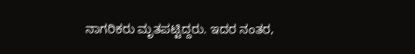ನಾಗರಿಕರು ಮೃತಪಟ್ಟಿದ್ದರು. ಇದರ ನಂತರ,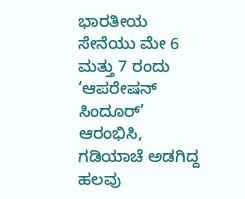ಭಾರತೀಯ ಸೇನೆಯು ಮೇ 6 ಮತ್ತು 7 ರಂದು ‘ಆಪರೇಷನ್ ಸಿಂದೂರ್’ ಆರಂಭಿಸಿ, ಗಡಿಯಾಚೆ ಅಡಗಿದ್ದ ಹಲವು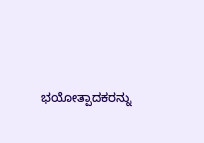ಭಯೋತ್ಪಾದಕರನ್ನು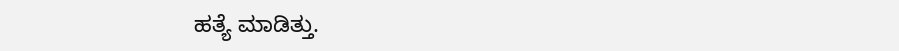ಹತ್ಯೆ ಮಾಡಿತ್ತು.